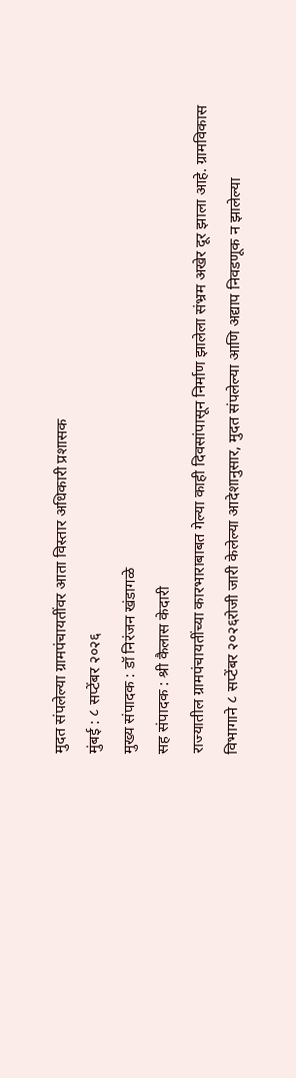मुदत संपलेल्या ग्रामपंचायतींवर आता विस्तार अधिकारी प्रशासक
मुंबई : ८ सप्टेंबर २०२६
मुख्य संपादक : डॉ निरंजन खंडागळे
सह संपादक : श्री कैलास केदारी
राज्यातील ग्रामपंचायतींच्या कारभाराबाबत गेल्या काही दिवसांपासून निर्माण झालेला संभ्रम अखेर दूर झाला आहे. ग्रामविकास विभागाने ८ सप्टेंबर २०२६रोजी जारी केलेल्या आदेशानुसार, मुदत संपलेल्या आणि अद्याप निवडणूक न झालेल्या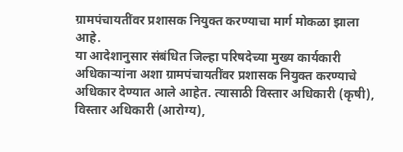ग्रामपंचायतींवर प्रशासक नियुक्त करण्याचा मार्ग मोकळा झाला आहे.
या आदेशानुसार संबंधित जिल्हा परिषदेच्या मुख्य कार्यकारी अधिकाऱ्यांना अशा ग्रामपंचायतींवर प्रशासक नियुक्त करण्याचे अधिकार देण्यात आले आहेत. त्यासाठी विस्तार अधिकारी (कृषी), विस्तार अधिकारी (आरोग्य),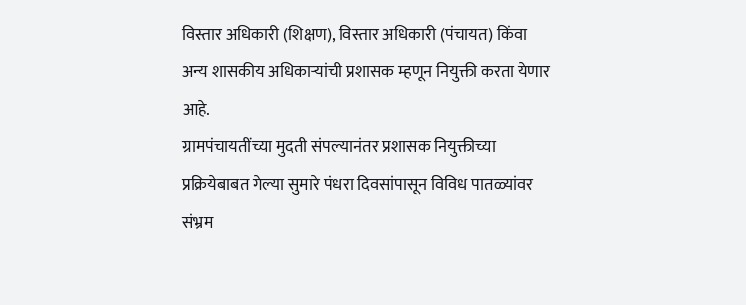विस्तार अधिकारी (शिक्षण), विस्तार अधिकारी (पंचायत) किंवा अन्य शासकीय अधिकाऱ्यांची प्रशासक म्हणून नियुक्ती करता येणार आहे.
ग्रामपंचायतींच्या मुदती संपल्यानंतर प्रशासक नियुक्तीच्या प्रक्रियेबाबत गेल्या सुमारे पंधरा दिवसांपासून विविध पातळ्यांवर संभ्रम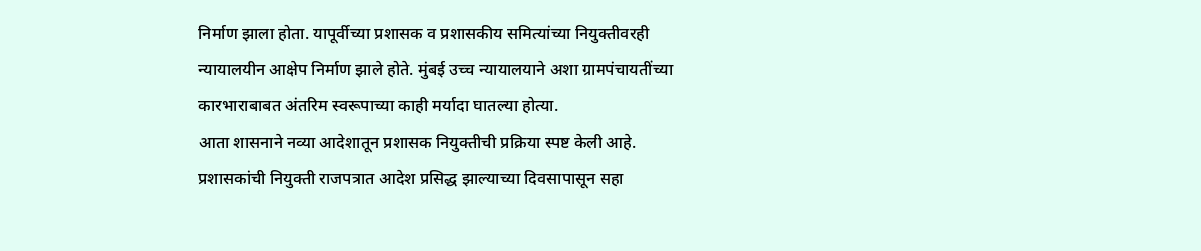निर्माण झाला होता. यापूर्वीच्या प्रशासक व प्रशासकीय समित्यांच्या नियुक्तीवरही न्यायालयीन आक्षेप निर्माण झाले होते. मुंबई उच्च न्यायालयाने अशा ग्रामपंचायतींच्या कारभाराबाबत अंतरिम स्वरूपाच्या काही मर्यादा घातल्या होत्या.
आता शासनाने नव्या आदेशातून प्रशासक नियुक्तीची प्रक्रिया स्पष्ट केली आहे. प्रशासकांची नियुक्ती राजपत्रात आदेश प्रसिद्ध झाल्याच्या दिवसापासून सहा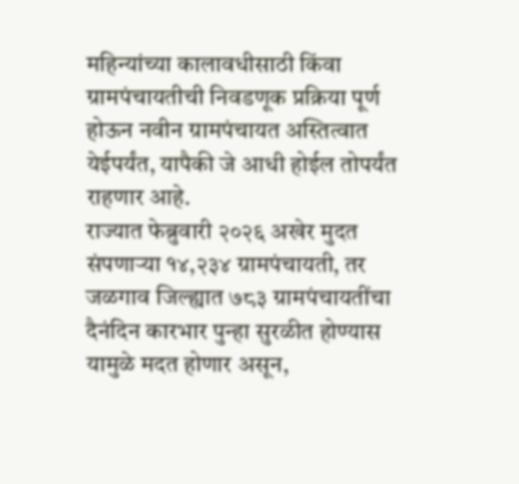महिन्यांच्या कालावधीसाठी किंवा ग्रामपंचायतीची निवडणूक प्रक्रिया पूर्ण होऊन नवीन ग्रामपंचायत अस्तित्वात येईपर्यंत, यापैकी जे आधी होईल तोपर्यंत राहणार आहे.
राज्यात फेब्रुवारी २०२६ अखेर मुदत संपणाऱ्या १४,२३४ ग्रामपंचायती, तर जळगाव जिल्ह्यात ७८३ ग्रामपंचायतींचा दैनंदिन कारभार पुन्हा सुरळीत होण्यास यामुळे मदत होणार असून,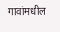गावांमधील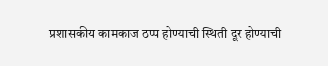प्रशासकीय कामकाज ठप्प होण्याची स्थिती दूर होण्याची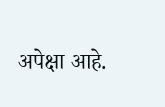अपेक्षा आहे.